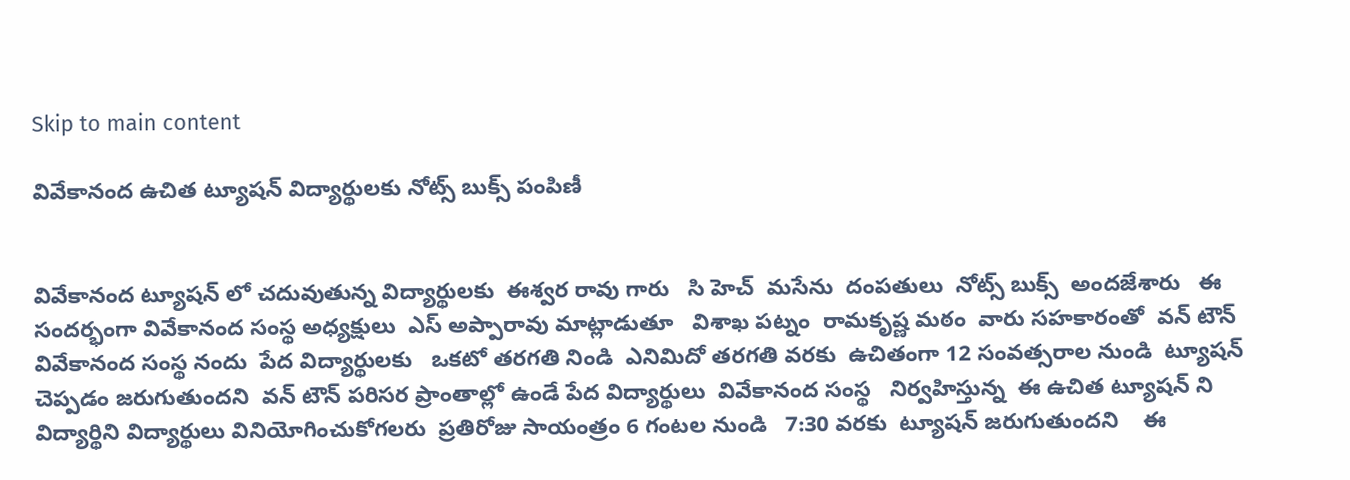Skip to main content

వివేకానంద ఉచిత ట్యూషన్ విద్యార్థులకు నోట్స్ బుక్స్ పంపిణీ


వివేకానంద ట్యూషన్ లో చదువుతున్న విద్యార్థులకు  ఈశ్వర రావు గారు   సి హెచ్  మసేను  దంపతులు  నోట్స్ బుక్స్  అందజేశారు   ఈ సందర్భంగా వివేకానంద సంస్థ అధ్యక్షులు  ఎస్ అప్పారావు మాట్లాడుతూ   విశాఖ పట్నం  రామకృష్ణ మఠం  వారు సహకారంతో  వన్ టౌన్ వివేకానంద సంస్థ నందు  పేద విద్యార్థులకు   ఒకటో తరగతి నిండి  ఎనిమిదో తరగతి వరకు  ఉచితంగా 12 సంవత్సరాల నుండి  ట్యూషన్ చెప్పడం జరుగుతుందని  వన్ టౌన్ పరిసర ప్రాంతాల్లో ఉండే పేద విద్యార్థులు  వివేకానంద సంస్థ   నిర్వహిస్తున్న  ఈ ఉచిత ట్యూషన్ ని విద్యార్థిని విద్యార్థులు వినియోగించుకోగలరు  ప్రతిరోజు సాయంత్రం 6 గంటల నుండి   7:30 వరకు  ట్యూషన్ జరుగుతుందని    ఈ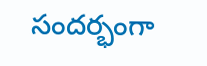సందర్భంగా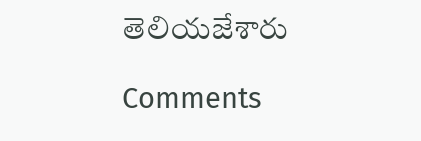తెలియజేశారు

Comments